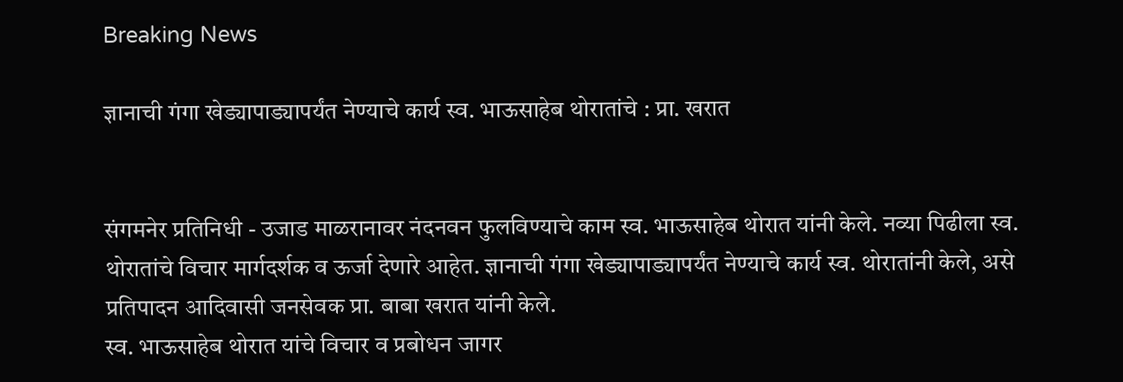Breaking News

ज्ञानाची गंगा खेड्यापाड्यापर्यंत नेण्याचे कार्य स्व. भाऊसाहेब थोरातांचे : प्रा. खरात


संगमनेर प्रतिनिधी - उजाड माळरानावर नंदनवन फुलविण्याचे काम स्व. भाऊसाहेब थोरात यांनी केले. नव्या पिढीला स्व. थोरातांचे विचार मार्गदर्शक व ऊर्जा देणारे आहेत. ज्ञानाची गंगा खेड्यापाड्यापर्यंत नेण्याचे कार्य स्व. थोरातांनी केले, असे प्रतिपादन आदिवासी जनसेवक प्रा. बाबा खरात यांनी केले.
स्व. भाऊसाहेब थोरात यांचे विचार व प्रबोधन जागर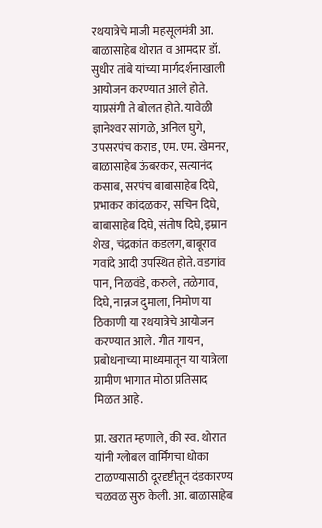रथयात्रेचे माजी महसूलमंत्री आ. बाळासाहेब थोरात व आमदार डॉ. सुधीर तांबे यांच्या मार्गदर्शनाखाली आयोजन करण्यात आले होते. याप्रसंगी ते बोलत होते. यावेळी ज्ञानेश्‍वर सांगळे, अनिल घुगे, उपसरपंच कराड, एम. एम. खेमनर, बाळासाहेब ऊंबरकर, सत्यानंद कसाब, सरपंच बाबासाहेब दिघे, प्रभाकर कांदळकर, सचिन दिघे, बाबासाहेब दिघे, संतोष दिघे, इम्रान शेख, चंद्रकांत कडलग, बाबूराव गवांदे आदी उपस्थित होते. वडगांव पान, निळवंडे, करुले, तळेगाव, दिघे, नान्नज दुमाला, निमोण या ठिकाणी या रथयात्रेचे आयोजन करण्यात आले. गीत गायन, प्रबोधनाच्या माध्यमातून या यात्रेला ग्रामीण भागात मोठा प्रतिसाद मिळत आहे.

प्रा. खरात म्हणाले, की स्व. थोरात यांनी ग्लोबल वार्मिंगचा धोका टाळण्यासाठी दूरदृष्टीतून दंडकारण्य चळवळ सुरु केली. आ. बाळासाहेब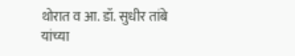थोरात व आ. डॉ. सुधीर तांबे यांच्या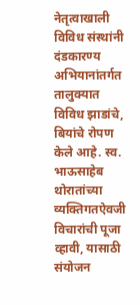नेतृत्वाखाली विविध संस्थांनी दंडकारण्य अभियानांतर्गत तालुक्यात विविध झाडांचे, बियांचे रोपण केले आहे. स्व. भाऊसाहेब थोरातांच्या व्यक्तिगतऐवजी विचारांची पूजा व्हावी, यासाठी संयोजन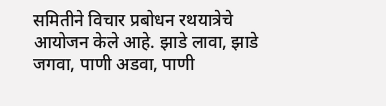समितीने विचार प्रबोधन रथयात्रेचे आयोजन केले आहे. झाडे लावा, झाडे जगवा, पाणी अडवा, पाणी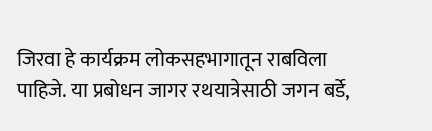जिरवा हे कार्यक्रम लोकसहभागातून राबविला पाहिजे. या प्रबोधन जागर रथयात्रेसाठी जगन बर्डे,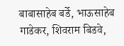बाबासाहेब बर्डे, भाऊसाहेब गाडेकर, शिवराम बिडवे,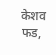केशव फड,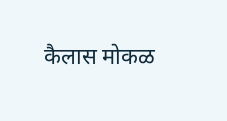कैलास मोकळ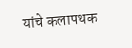यांचे कलापथक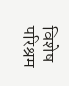विशेष परिश्रम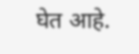घेत आहे.